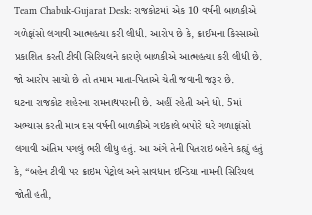Team Chabuk-Gujarat Desk: રાજકોટમાં એક 10 વર્ષની બાળકીએ ગળેફાંસો લગાવી આત્મહત્યા કરી લીધી. આરોપ છે કે, ક્રાઈમના કિસ્સાઓ પ્રકાશિત કરતી ટીવી સિરિયલને કારણે બાળકીએ આત્મહત્યા કરી લીધી છે. જો આરોપ સાચો છે તો તમામ માતા-પિતાએ ચેતી જવાની જરૂર છે.
ઘટના રાજકોટ શહેરના રામનાથપરાની છે. અહીં રહેતી અને ધો. 5માં અભ્યાસ કરતી માત્ર દસ વર્ષની બાળકીએ ગઇકાલે બપોરે ઘરે ગળાફાંસો લગાવી અંતિમ પગલું ભરી લીધુ હતું. આ અંગે તેની પિતરાઇ બહેને કહ્યું હતું કે, “બહેન ટીવી પર ક્રાઇમ પેટ્રોલ અને સાવધાન ઇન્ડિયા નામની સિરિયલ જોતી હતી,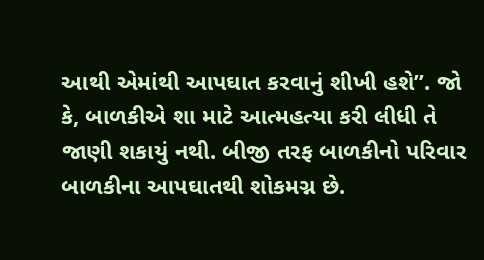આથી એમાંથી આપઘાત કરવાનું શીખી હશે”. જો કે, બાળકીએ શા માટે આત્મહત્યા કરી લીધી તે જાણી શકાયું નથી. બીજી તરફ બાળકીનો પરિવાર બાળકીના આપઘાતથી શોકમગ્ન છે.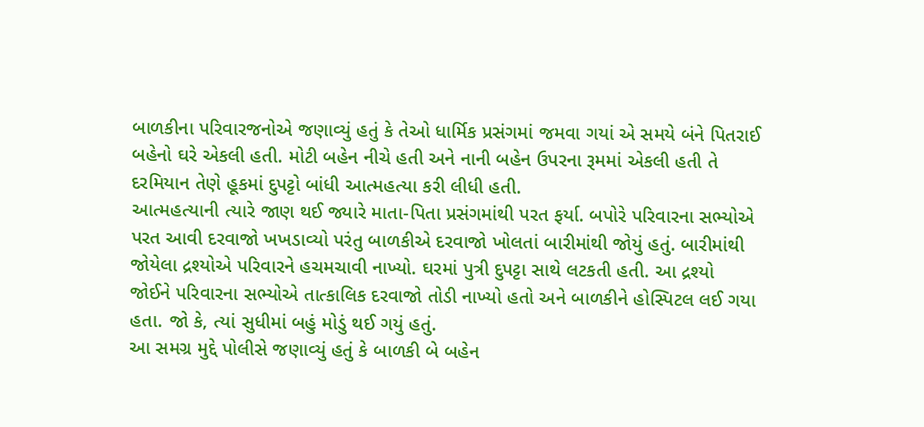બાળકીના પરિવારજનોએ જણાવ્યું હતું કે તેઓ ધાર્મિક પ્રસંગમાં જમવા ગયાં એ સમયે બંને પિતરાઈ બહેનો ઘરે એકલી હતી. મોટી બહેન નીચે હતી અને નાની બહેન ઉપરના રૂમમાં એકલી હતી તે દરમિયાન તેણે હૂકમાં દુપટ્ટો બાંધી આત્મહત્યા કરી લીધી હતી.
આત્મહત્યાની ત્યારે જાણ થઈ જ્યારે માતા-પિતા પ્રસંગમાંથી પરત ફર્યા. બપોરે પરિવારના સભ્યોએ પરત આવી દરવાજો ખખડાવ્યો પરંતુ બાળકીએ દરવાજો ખોલતાં બારીમાંથી જોયું હતું. બારીમાંથી જોયેલા દ્રશ્યોએ પરિવારને હચમચાવી નાખ્યો. ઘરમાં પુત્રી દુપટ્ટા સાથે લટકતી હતી. આ દ્રશ્યો જોઈને પરિવારના સભ્યોએ તાત્કાલિક દરવાજો તોડી નાખ્યો હતો અને બાળકીને હોસ્પિટલ લઈ ગયા હતા. જો કે, ત્યાં સુધીમાં બહું મોડું થઈ ગયું હતું.
આ સમગ્ર મુદ્દે પોલીસે જણાવ્યું હતું કે બાળકી બે બહેન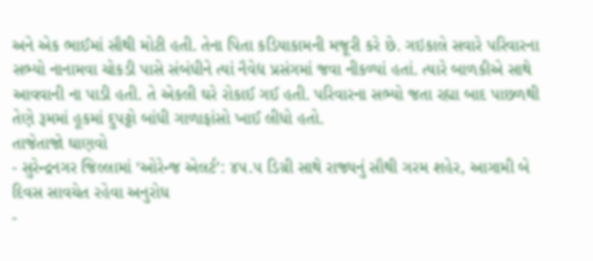અને એક ભાઈમાં સૌથી મોટી હતી. તેના પિતા કડિયાકામની મજૂરી કરે છે. ગઇકાલે સવારે પરિવારના સભ્યો નાનામવા ચોકડી પાસે સંબંધીને ત્યાં નૈવેદ્ય પ્રસંગમાં જવા નીકળ્યાં હતાં. ત્યારે બાળકીએ સાથે આવવાની ના પાડી હતી. તે એકલી ઘરે રોકાઈ ગઈ હતી. પરિવારના સભ્યો જતા રહ્યા બાદ પાછળથી તેણે રૂમમાં હૂકમાં દુપટ્ટો બાંધી ગાળાફાંસો ખાઈ લીધો હતો.
તાજેતાજો ઘાણવો
- સુરેન્દ્રનગર જિલ્લામાં ‘ઓરેન્જ એલર્ટ’: ૪૫.૫ ડિગ્રી સાથે રાજ્યનું સૌથી ગરમ શહેર, આગામી બે દિવસ સાવચેત રહેવા અનુરોધ
-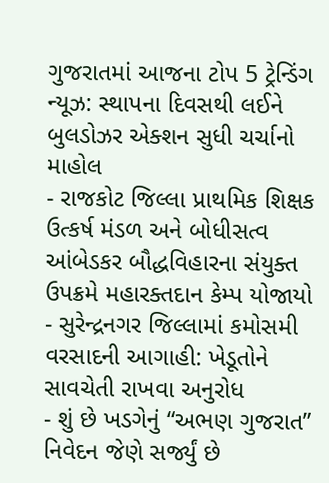ગુજરાતમાં આજના ટોપ 5 ટ્રેન્ડિંગ ન્યૂઝ: સ્થાપના દિવસથી લઈને બુલડોઝર એક્શન સુધી ચર્ચાનો માહોલ
- રાજકોટ જિલ્લા પ્રાથમિક શિક્ષક ઉત્કર્ષ મંડળ અને બોધીસત્વ આંબેડકર બૌદ્ધવિહારના સંયુક્ત ઉપક્રમે મહારક્તદાન કેમ્પ યોજાયો
- સુરેન્દ્રનગર જિલ્લામાં કમોસમી વરસાદની આગાહી: ખેડૂતોને સાવચેતી રાખવા અનુરોધ
- શું છે ખડગેનું “અભણ ગુજરાત” નિવેદન જેણે સર્જ્યું છે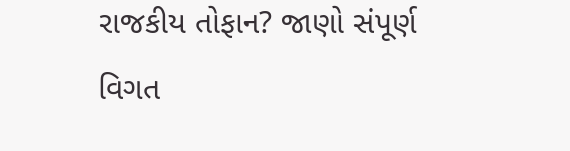રાજકીય તોફાન? જાણો સંપૂર્ણ વિગત